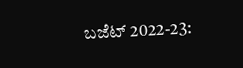ಬಜೆಟ್‌ 2022-23: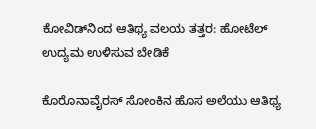ಕೋವಿಡ್‌ನಿಂದ ಆತಿಥ್ಯ ವಲಯ ತತ್ತರ: ಹೋಟೆಲ್‌ ಉದ್ಯಮ ಉಳಿಸುವ ಬೇಡಿಕೆ

ಕೊರೊನಾವೈರಸ್‌ ಸೋಂಕಿನ ಹೊಸ ಅಲೆಯು ಆತಿಥ್ಯ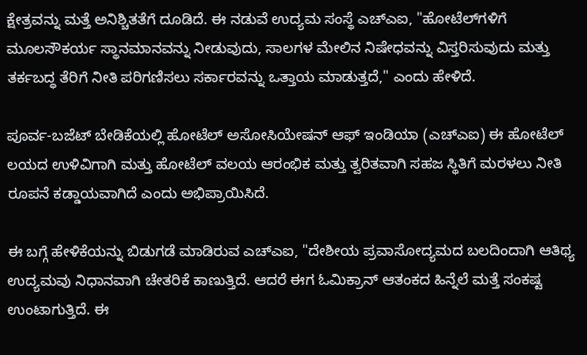ಕ್ಷೇತ್ರವನ್ನು ಮತ್ತೆ ಅನಿಶ್ಚಿತತೆಗೆ ದೂಡಿದೆ. ಈ ನಡುವೆ ಉದ್ಯಮ ಸಂಸ್ಥೆ ಎಚ್‌ಎಐ, "ಹೋಟೆಲ್‌ಗಳಿಗೆ ಮೂಲಸೌಕರ್ಯ ಸ್ಥಾನಮಾನವನ್ನು ನೀಡುವುದು, ಸಾಲಗಳ ಮೇಲಿನ ನಿಷೇಧವನ್ನು ವಿಸ್ತರಿಸುವುದು ಮತ್ತು ತರ್ಕಬದ್ಧ ತೆರಿಗೆ ನೀತಿ ಪರಿಗಣಿಸಲು ಸರ್ಕಾರವನ್ನು ಒತ್ತಾಯ ಮಾಡುತ್ತದೆ," ಎಂದು ಹೇಳಿದೆ.

ಪೂರ್ವ-ಬಜೆಟ್ ಬೇಡಿಕೆಯಲ್ಲಿ ಹೋಟೆಲ್ ಅಸೋಸಿಯೇಷನ್ ಆಫ್ ಇಂಡಿಯಾ (ಎಚ್‌ಎಐ) ಈ ಹೋಟೆಲ್‌ ಲಯದ ಉಳಿವಿಗಾಗಿ ಮತ್ತು ಹೋಟೆಲ್‌ ವಲಯ ಆರಂಭಿಕ ಮತ್ತು ತ್ವರಿತವಾಗಿ ಸಹಜ ಸ್ಥಿತಿಗೆ ಮರಳಲು ನೀತಿ ರೂಪನೆ ಕಡ್ಡಾಯವಾಗಿದೆ ಎಂದು ಅಭಿಪ್ರಾಯಿಸಿದೆ.

ಈ ಬಗ್ಗೆ ಹೇಳಿಕೆಯನ್ನು ಬಿಡುಗಡೆ ಮಾಡಿರುವ ಎಚ್‌ಎಐ, "ದೇಶೀಯ ಪ್ರವಾಸೋದ್ಯಮದ ಬಲದಿಂದಾಗಿ ಆತಿಥ್ಯ ಉದ್ಯಮವು ನಿಧಾನವಾಗಿ ಚೇತರಿಕೆ ಕಾಣುತ್ತಿದೆ. ಆದರೆ ಈಗ ಓಮಿಕ್ರಾನ್‌ ಆತಂಕದ ಹಿನ್ನೆಲೆ ಮತ್ತೆ ಸಂಕಷ್ಟ ಉಂಟಾಗುತ್ತಿದೆ. ಈ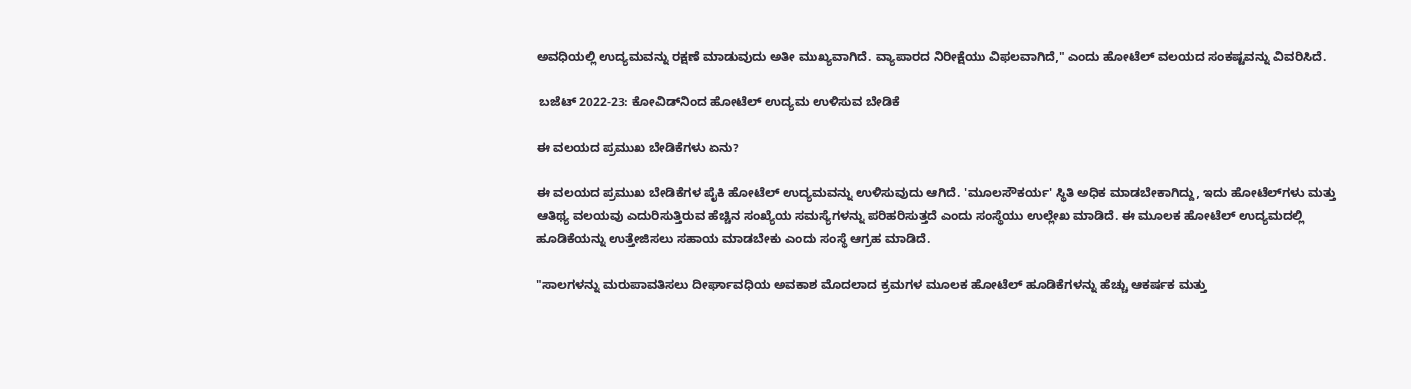ಅವಧಿಯಲ್ಲಿ ಉದ್ಯಮವನ್ನು ರಕ್ಷಣೆ ಮಾಡುವುದು ಅತೀ ಮುಖ್ಯವಾಗಿದೆ. ವ್ಯಾಪಾರದ ನಿರೀಕ್ಷೆಯು ವಿಫಲವಾಗಿದೆ," ಎಂದು ಹೋಟೆಲ್‌ ವಲಯದ ಸಂಕಷ್ಟವನ್ನು ವಿವರಿಸಿದೆ.

 ಬಜೆಟ್‌ 2022-23: ಕೋವಿಡ್‌ನಿಂದ ಹೋಟೆಲ್‌ ಉದ್ಯಮ ಉಳಿಸುವ ಬೇಡಿಕೆ

ಈ ವಲಯದ ಪ್ರಮುಖ ಬೇಡಿಕೆಗಳು ಏನು?

ಈ ವಲಯದ ಪ್ರಮುಖ ಬೇಡಿಕೆಗಳ ಪೈಕಿ ಹೋಟೆಲ್‌ ಉದ್ಯಮವನ್ನು ಉಳಿಸುವುದು ಆಗಿದೆ. 'ಮೂಲಸೌಕರ್ಯ' ಸ್ಥಿತಿ ಅಧಿಕ ಮಾಡಬೇಕಾಗಿದ್ದು, ಇದು ಹೋಟೆಲ್‌ಗಳು ಮತ್ತು ಆತಿಥ್ಯ ವಲಯವು ಎದುರಿಸುತ್ತಿರುವ ಹೆಚ್ಚಿನ ಸಂಖ್ಯೆಯ ಸಮಸ್ಯೆಗಳನ್ನು ಪರಿಹರಿಸುತ್ತದೆ ಎಂದು ಸಂಸ್ಥೆಯು ಉಲ್ಲೇಖ ಮಾಡಿದೆ. ಈ ಮೂಲಕ ಹೋಟೆಲ್‌ ಉದ್ಯಮದಲ್ಲಿ ಹೂಡಿಕೆಯನ್ನು ಉತ್ತೇಜಿಸಲು ಸಹಾಯ ಮಾಡಬೇಕು ಎಂದು ಸಂಸ್ಥೆ ಆಗ್ರಹ ಮಾಡಿದೆ.

"ಸಾಲಗಳನ್ನು ಮರುಪಾವತಿಸಲು ದೀರ್ಘಾವಧಿಯ ಅವಕಾಶ ಮೊದಲಾದ ಕ್ರಮಗಳ ಮೂಲಕ ಹೋಟೆಲ್ ಹೂಡಿಕೆಗಳನ್ನು ಹೆಚ್ಚು ಆಕರ್ಷಕ ಮತ್ತು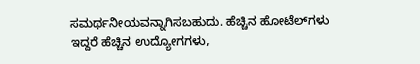ಸಮರ್ಥನೀಯವನ್ನಾಗಿಸಬಹುದು. ಹೆಚ್ಚಿನ ಹೋಟೆಲ್‌ಗಳು ಇದ್ದರೆ ಹೆಚ್ಚಿನ ಉದ್ಯೋಗಗಳು,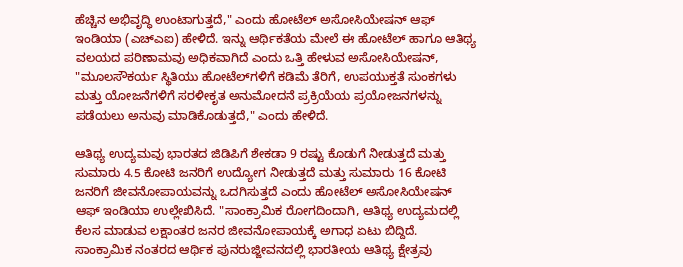ಹೆಚ್ಚಿನ ಅಭಿವೃದ್ಧಿ ಉಂಟಾಗುತ್ತದೆ," ಎಂದು ಹೋಟೆಲ್ ಅಸೋಸಿಯೇಷನ್ ಆಫ್ ಇಂಡಿಯಾ (ಎಚ್‌ಎಐ) ಹೇಳಿದೆ. ಇನ್ನು ಆರ್ಥಿಕತೆಯ ಮೇಲೆ ಈ ಹೋಟೆಲ್‌ ಹಾಗೂ ಆತಿಥ್ಯ ವಲಯದ ಪರಿಣಾಮವು ಅಧಿಕವಾಗಿದೆ ಎಂದು ಒತ್ತಿ ಹೇಳುವ ಅಸೋಸಿಯೇಷನ್, "ಮೂಲಸೌಕರ್ಯ ಸ್ಥಿತಿಯು ಹೋಟೆಲ್‌ಗಳಿಗೆ ಕಡಿಮೆ ತೆರಿಗೆ, ಉಪಯುಕ್ತತೆ ಸುಂಕಗಳು ಮತ್ತು ಯೋಜನೆಗಳಿಗೆ ಸರಳೀಕೃತ ಅನುಮೋದನೆ ಪ್ರಕ್ರಿಯೆಯ ಪ್ರಯೋಜನಗಳನ್ನು ಪಡೆಯಲು ಅನುವು ಮಾಡಿಕೊಡುತ್ತದೆ," ಎಂದು ಹೇಳಿದೆ.

ಆತಿಥ್ಯ ಉದ್ಯಮವು ಭಾರತದ ಜಿಡಿಪಿಗೆ ಶೇಕಡಾ 9 ರಷ್ಟು ಕೊಡುಗೆ ನೀಡುತ್ತದೆ ಮತ್ತು ಸುಮಾರು 4.5 ಕೋಟಿ ಜನರಿಗೆ ಉದ್ಯೋಗ ನೀಡುತ್ತದೆ ಮತ್ತು ಸುಮಾರು 16 ಕೋಟಿ ಜನರಿಗೆ ಜೀವನೋಪಾಯವನ್ನು ಒದಗಿಸುತ್ತದೆ ಎಂದು ಹೋಟೆಲ್ ಅಸೋಸಿಯೇಷನ್ ಆಫ್ ಇಂಡಿಯಾ ಉಲ್ಲೇಖಿಸಿದೆ. "ಸಾಂಕ್ರಾಮಿಕ ರೋಗದಿಂದಾಗಿ, ಆತಿಥ್ಯ ಉದ್ಯಮದಲ್ಲಿ ಕೆಲಸ ಮಾಡುವ ಲಕ್ಷಾಂತರ ಜನರ ಜೀವನೋಪಾಯಕ್ಕೆ ಅಗಾಧ ಏಟು ಬಿದ್ದಿದೆ. ಸಾಂಕ್ರಾಮಿಕ ನಂತರದ ಆರ್ಥಿಕ ಪುನರುಜ್ಜೀವನದಲ್ಲಿ ಭಾರತೀಯ ಆತಿಥ್ಯ ಕ್ಷೇತ್ರವು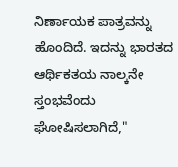ನಿರ್ಣಾಯಕ ಪಾತ್ರವನ್ನು ಹೊಂದಿದೆ. ಇದನ್ನು ಭಾರತದ ಆರ್ಥಿಕತಯ ನಾಲ್ಕನೇ ಸ್ತಂಭವೆಂದು ಘೋಷಿಸಲಾಗಿದೆ,"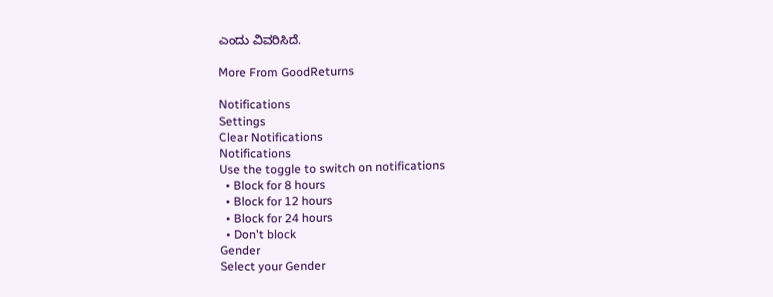ಎಂದು ವಿವರಿಸಿದೆ.

More From GoodReturns

Notifications
Settings
Clear Notifications
Notifications
Use the toggle to switch on notifications
  • Block for 8 hours
  • Block for 12 hours
  • Block for 24 hours
  • Don't block
Gender
Select your Gender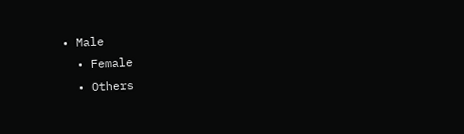• Male
  • Female
  • Others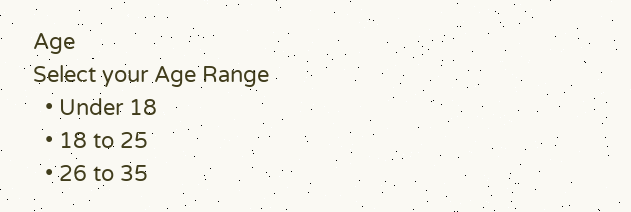Age
Select your Age Range
  • Under 18
  • 18 to 25
  • 26 to 35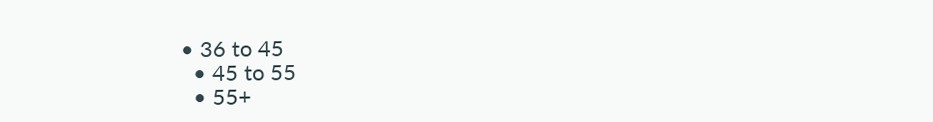• 36 to 45
  • 45 to 55
  • 55+